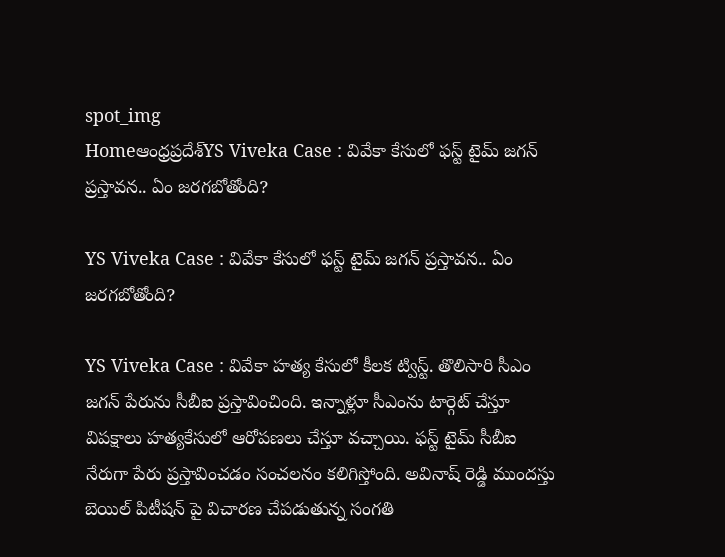spot_img
Homeఆంధ్రప్రదేశ్‌YS Viveka Case : వివేకా కేసులో ఫస్ట్ టైమ్ జగన్ ప్రస్తావన.. ఏం జరగబోతోంది?

YS Viveka Case : వివేకా కేసులో ఫస్ట్ టైమ్ జగన్ ప్రస్తావన.. ఏం జరగబోతోంది?

YS Viveka Case : వివేకా హత్య కేసులో కీలక ట్విస్ట్. తొలిసారి సీఎం జగన్ పేరును సీబీఐ ప్రస్తావించింది. ఇన్నాళ్లూ సీఎంను టార్గెట్ చేస్తూ విపక్షాలు హత్యకేసులో ఆరోపణలు చేస్తూ వచ్చాయి. ఫస్ట్ టైమ్ సీబీఐ నేరుగా పేరు ప్రస్తావించడం సంచలనం కలిగిస్తోంది. అవినాష్ రెడ్డి ముందస్తు బెయిల్ పిటీషన్ పై విచారణ చేపడుతున్న సంగతి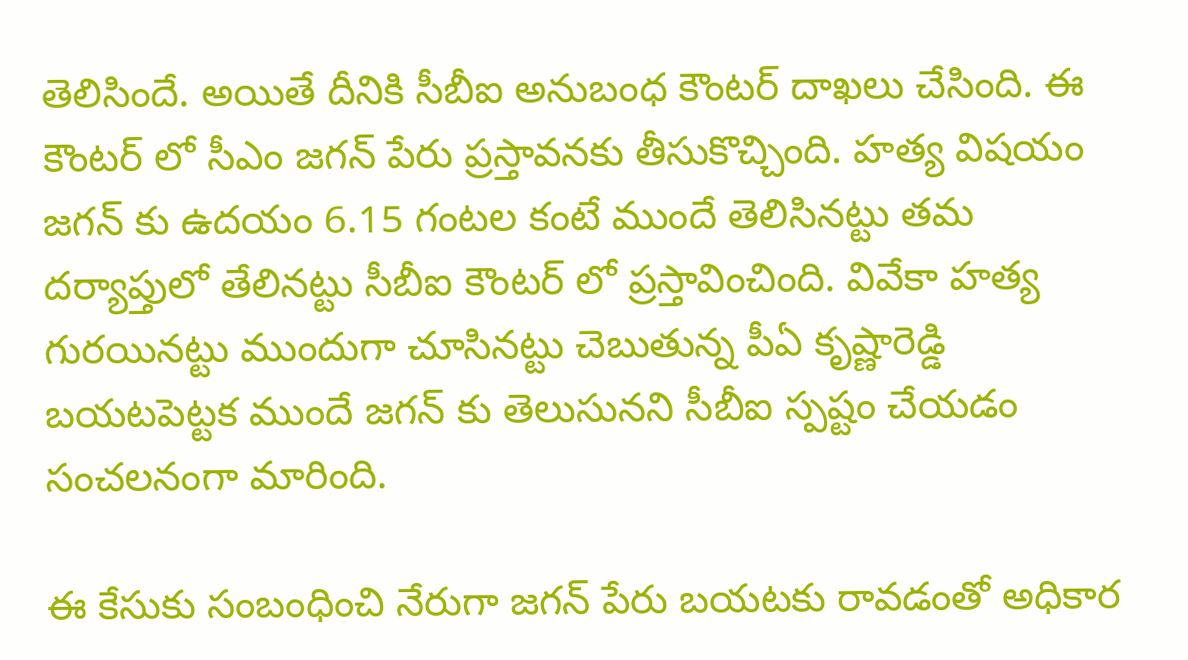తెలిసిందే. అయితే దీనికి సీబీఐ అనుబంధ కౌంటర్ దాఖలు చేసింది. ఈ కౌంటర్ లో సీఎం జగన్ పేరు ప్రస్తావనకు తీసుకొచ్చింది. హత్య విషయం జగన్ కు ఉదయం 6.15 గంటల కంటే ముందే తెలిసినట్టు తమ దర్యాప్తులో తేలినట్టు సీబీఐ కౌంటర్ లో ప్రస్తావించింది. వివేకా హత్య గురయినట్టు ముందుగా చూసినట్టు చెబుతున్న పీఏ కృష్ణారెడ్డి బయటపెట్టక ముందే జగన్ కు తెలుసునని సీబీఐ స్పష్టం చేయడం సంచలనంగా మారింది.

ఈ కేసుకు సంబంధించి నేరుగా జగన్ పేరు బయటకు రావడంతో అధికార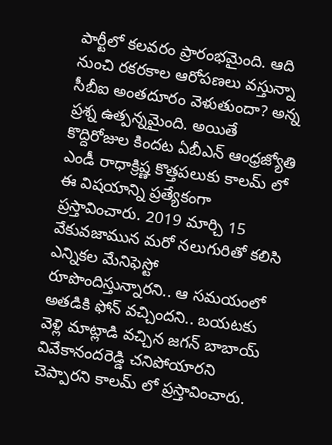పార్టీలో కలవరం ప్రారంభమైంది. ఆది నుంచి రకరకాల ఆరోపణలు వస్తున్నా సీబీఐ అంతదూరం వెళుతుందా? అన్న ప్రశ్న ఉత్పన్నమైంది. అయితే కొద్దిరోజుల కిందట ఏబీఎన్ ఆంధ్రజ్యోతి ఎండీ రాధాక్రిష్ణ కొత్తపలుకు కాలమ్ లో ఈ విషయాన్ని ప్రత్యేకంగా ప్రస్తావించారు. 2019 మార్చి 15 వేకువజామున మరో నలుగురితో కలిసి ఎన్నికల మేనిఫెస్టో రూపొందిస్తున్నారని.. ఆ సమయంలో అతడికి ఫోన్ వచ్చిందని.. బయటకు వెళ్లి మాట్లాడి వచ్చిన జగన్ బాబాయ్ వివేకానందరెడ్డి చనిపోయారని చెప్పారని కాలమ్ లో ప్రస్తావించారు.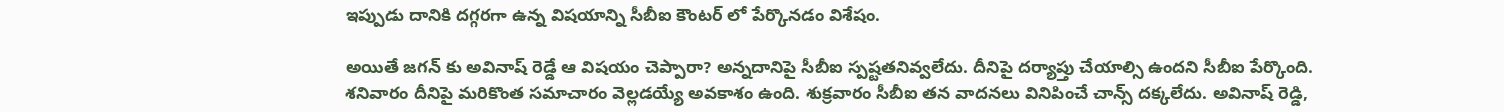ఇప్పుడు దానికి దగ్గరగా ఉన్న విషయాన్ని సీబీఐ కౌంటర్ లో పేర్కొనడం విశేషం.

అయితే జగన్ కు అవినాష్ రెడ్డే ఆ విషయం చెప్పారా? అన్నదానిపై సీబీఐ స్పష్టతనివ్వలేదు. దీనిపై దర్యాప్తు చేయాల్సి ఉందని సీబీఐ పేర్కొంది. శనివారం దీనిపై మరికొంత సమాచారం వెల్లడయ్యే అవకాశం ఉంది. శుక్రవారం సీబీఐ తన వాదనలు వినిపించే చాన్స్ దక్కలేదు. అవినాష్ రెడ్డి,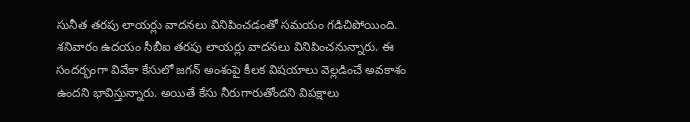సునీత తరపు లాయర్లు వాదనలు వినిపించడంతో సమయం గడిచిపోయింది. శనివారం ఉదయం సీబీఐ తరపు లాయర్లు వాదనలు వినిపించనున్నారు. ఈ సందర్భంగా వివేకా కేసులో జగన్ అంశంపై కీలక విషయాలు వెల్లడించే అవకాశం ఉందని భావిస్తున్నారు. అయితే కేసు నీరుగారుతోందని విపక్షాలు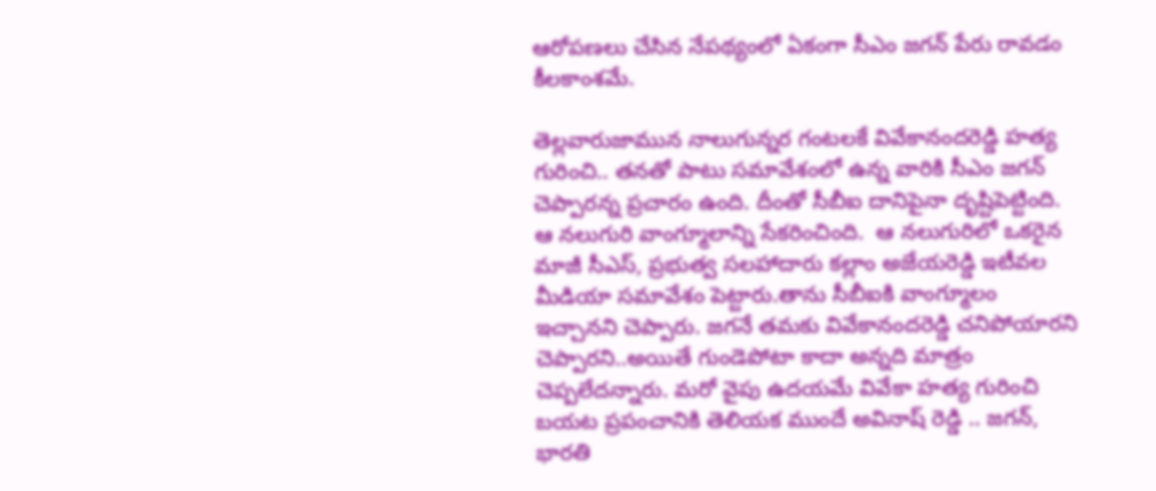ఆరోపణలు చేసిన నేపథ్యంలో ఏకంగా సీఎం జగన్ పేరు రావడం కీలకాంశమే.

తెల్లవారుజామున నాలుగున్నర గంటలకే వివేకానందరెడ్డి హత్య గురించి.. తనతో పాటు సమావేశంలో ఉన్న వారికి సీఎం జగన్ చెప్పారన్న ప్రచారం ఉంది. దీంతో సీబీఐ దానిపైనా దృష్టిపెట్టింది. ఆ నలుగురి వాంగ్మూలాన్ని సేకరించింది.  ఆ నలుగురిలో ఒకరైన మాజీ సీఎస్, ప్రభుత్వ సలహాదారు కల్లాం అజేయరెడ్డి ఇటీవల మీడియా సమావేశం పెట్టారు.తాను సీబీఐకి వాంగ్మూలం ఇచ్చానని చెప్పారు. జగనే తమకు వివేకానందరెడ్డి చనిపోయారని చెప్పారని..అయితే గుండెపోటా కాదా అన్నది మాత్రం చెప్పలేదన్నారు. మరో వైపు ఉదయమే వివేకా హత్య గురించి బయట ప్రపంచానికి తెలియక ముందే అవినాష్ రెడ్డి .. జగన్‌, భారతి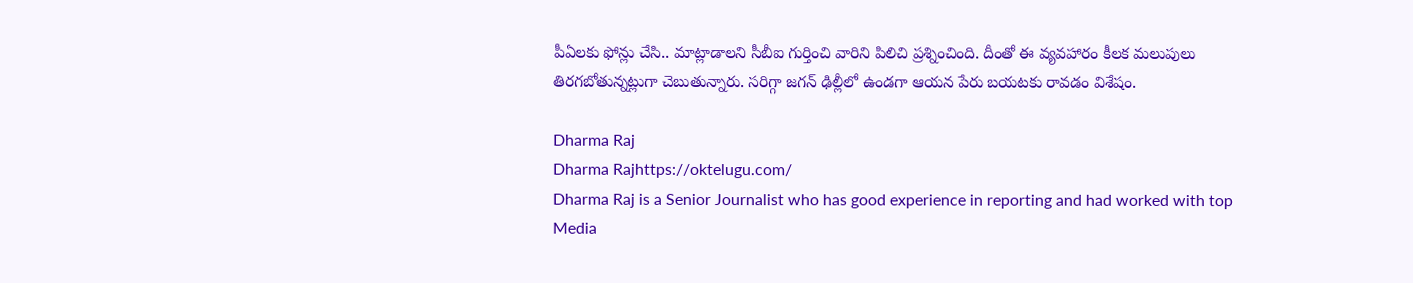పీఏలకు ఫోన్లు చేసి.. మాట్లాడాలని సీబీఐ గుర్తించి వారిని పిలిచి ప్రశ్నించింది. దీంతో ఈ వ్యవహారం కీలక మలుపులు తిరగబోతున్నట్లుగా చెబుతున్నారు. సరిగ్గా జగన్ ఢిల్లీలో ఉండగా ఆయన పేరు బయటకు రావడం విశేషం.

Dharma Raj
Dharma Rajhttps://oktelugu.com/
Dharma Raj is a Senior Journalist who has good experience in reporting and had worked with top Media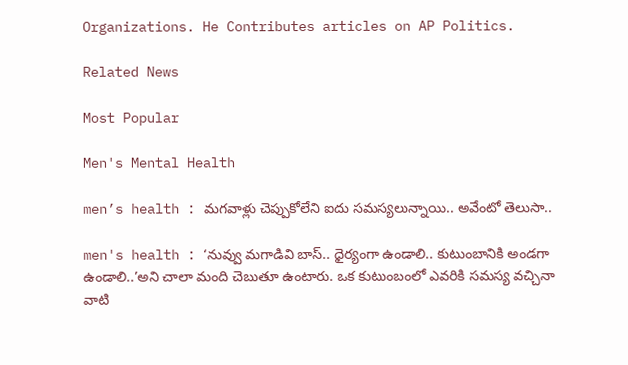Organizations. He Contributes articles on AP Politics.

Related News

Most Popular

Men's Mental Health

men’s health : మగవాళ్లు చెప్పుకోలేని ఐదు సమస్యలున్నాయి.. అవేంటో తెలుసా..

men's health : ‘నువ్వు మగాడివి బాస్.. ధైర్యంగా ఉండాలి.. కుటుంబానికి అండగా ఉండాలి..’అని చాలా మంది చెబుతూ ఉంటారు. ఒక కుటుంబంలో ఎవరికి సమస్య వచ్చినా వాటి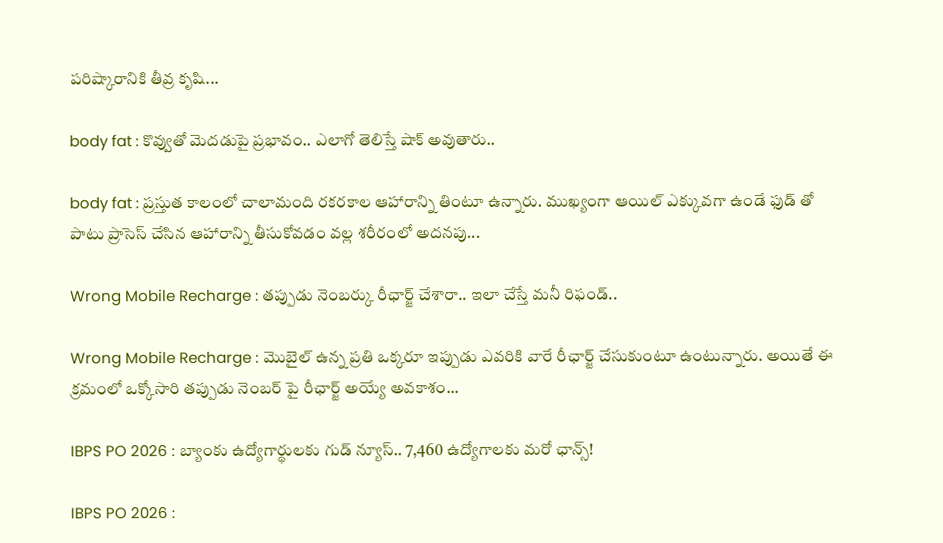పరిష్కారానికి తీవ్ర కృషి...

body fat : కొవ్వుతో మెదడుపై ప్రభావం.. ఎలాగో తెలిస్తే షాక్ అవుతారు..

body fat : ప్రస్తుత కాలంలో చాలామంది రకరకాల ఆహారాన్ని తింటూ ఉన్నారు. ముఖ్యంగా ఆయిల్ ఎక్కువగా ఉండే ఫుడ్ తో పాటు ప్రాసెస్ చేసిన ఆహారాన్ని తీసుకోవడం వల్ల శరీరంలో అదనపు...

Wrong Mobile Recharge : తప్పుడు నెంబర్కు రీఛార్జ్ చేశారా.. ఇలా చేస్తే మనీ రిఫండ్..

Wrong Mobile Recharge : మొబైల్ ఉన్న ప్రతి ఒక్కరూ ఇప్పుడు ఎవరికి వారే రీఛార్జ్ చేసుకుంటూ ఉంటున్నారు. అయితే ఈ క్రమంలో ఒక్కోసారి తప్పుడు నెంబర్ పై రీఛార్జ్ అయ్యే అవకాశం...

IBPS PO 2026 : బ్యాంకు ఉద్యోగార్థులకు గుడ్‌ న్యూస్‌.. 7,460 ఉద్యోగాలకు మరో ఛాన్స్‌!

IBPS PO 2026 :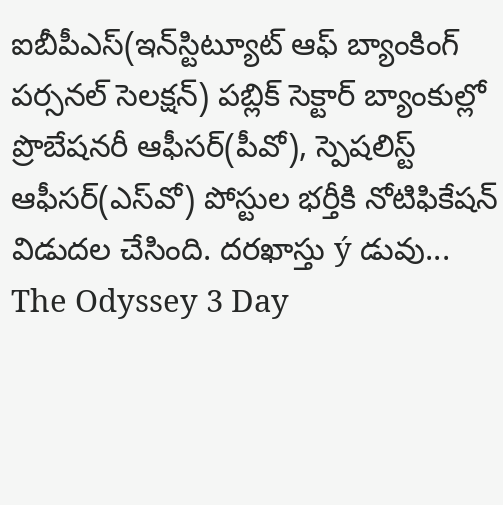ఐబీపీఎస్‌(ఇన్‌స్టిట్యూట్‌ ఆఫ్‌ బ్యాంకింగ్‌ పర్సనల్‌ సెలక్షన్‌) పబ్లిక్‌ సెక్టార్‌ బ్యాంకుల్లో ప్రొబేషనరీ ఆఫీసర్‌(పీవో), స్పెషలిస్ట్‌ ఆఫీసర్‌(ఎస్‌వో) పోస్టుల భర్తీకి నోటిఫికేషన్‌ విడుదల చేసింది. దరఖాస్తు ý డువు...
The Odyssey 3 Day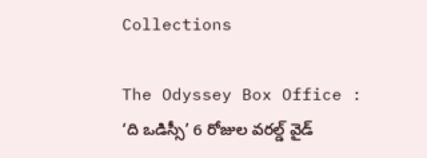Collections

The Odyssey Box Office : ‘ది ఒడిస్సీ’ 6 రోజుల వరల్డ్ వైడ్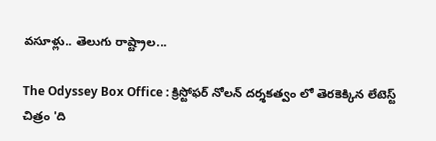వసూళ్లు.. తెలుగు రాష్ట్రాల...

The Odyssey Box Office : క్రిస్టోఫర్ నోలన్ దర్శకత్వం లో తెరకెక్కిన లేటెస్ట్ చిత్రం 'ది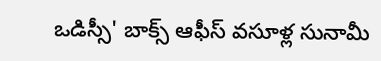ఒడిస్సీ' బాక్స్ ఆఫీస్ వసూళ్ల సునామీ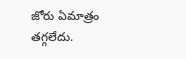జోరు ఏమాత్రం తగ్గలేదు.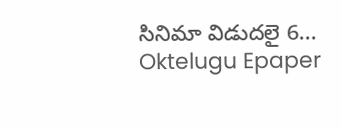సినిమా విడుదలై 6...
Oktelugu Epaper